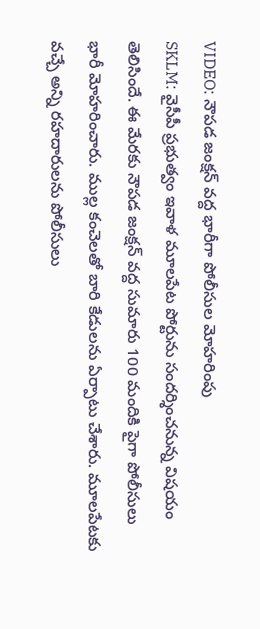VIDEO: నౌపడ జంక్షన్ వద్ద భారీగా పోలీసుల మోహరింపు
SKLM: వైసీపీ ప్రభుత్వం ఇవాళ మూలపేట పోర్టును సందర్శించనున్న విషయం తెలిసిందే. ఈ మేరకు నౌపడ జంక్షన్ వద్ద సుమారు 100 మందికి పైగా పోలీసులు భారీ మోహరించారు. ముల్ల కంచెలతో బారి కేడులను ఏర్పాటు చేశారు. మూలపేటకు వచ్చే అన్ని రహదారులను పోలీసులు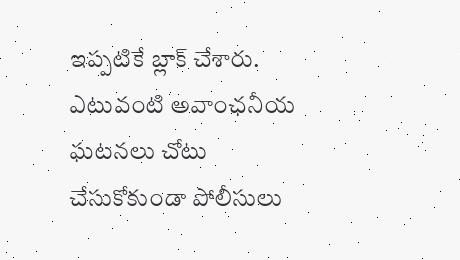ఇప్పటికే బ్లాక్ చేశారు. ఎటువంటి అవాంఛనీయ ఘటనలు చోటు చేసుకోకుండా పోలీసులు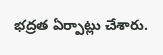భద్రత ఏర్పాట్లు చేశారు.